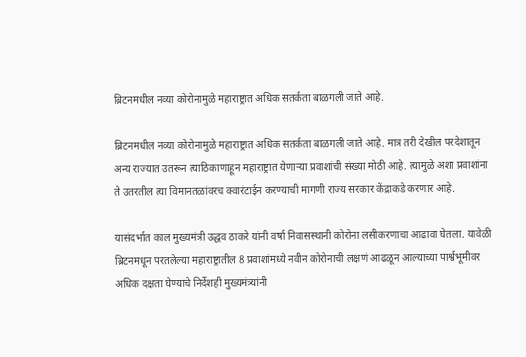ब्रिटनमधील नव्या कोरोनामुळे महाराष्ट्रात अधिक सतर्कता बाळगली जाते आहे.

ब्रिटनमधील नव्या कोरोनामुळे महाराष्ट्रात अधिक सतर्कता बाळगली जाते आहे. मात्र तरी देखील परदेशातून अन्य राज्यात उतरून त्याठिकाणाहून महाराष्ट्रात येणाऱ्या प्रवाशांची संख्या मोठी आहे. त्यामुळे अशा प्रवाशांना ते उतरतील त्या विमानतळांवरच क्वारंटाईन करण्याची मागणी राज्य सरकार केंद्राकडे करणार आहे.

यासंदर्भात काल मुख्यमंत्री उद्धव ठाकरे यांनी वर्षा निवासस्थानी कोरोना लसीकरणाचा आढावा घेतला. यावेळी ब्रिटनमधून परतलेल्या महाराष्ट्रातील 8 प्रवाशांमध्ये नवीन कोरोनाची लक्षणं आढळून आल्याच्या पार्श्वभूमीवर अधिक दक्षता घेण्याचे निर्देशही मुख्यमंत्र्यांनी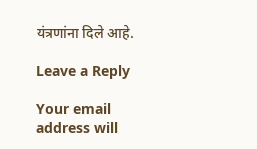यंत्रणांना दिले आहे.

Leave a Reply

Your email address will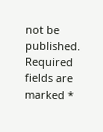not be published. Required fields are marked *